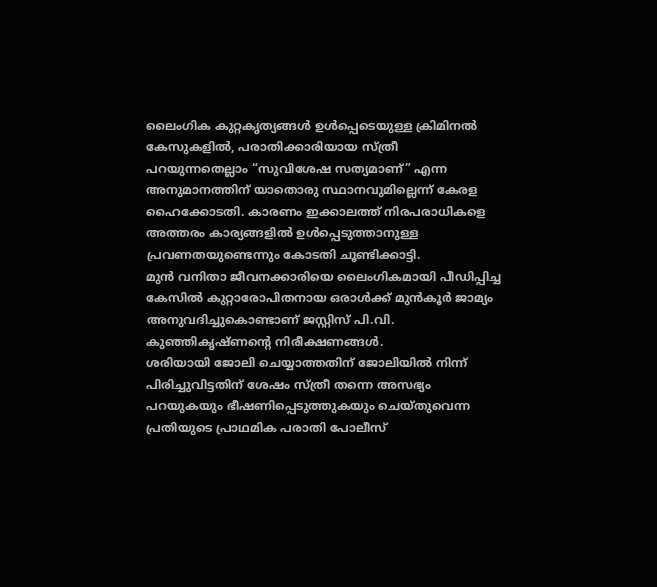ലൈംഗിക കുറ്റകൃത്യങ്ങൾ ഉൾപ്പെടെയുള്ള ക്രിമിനൽ കേസുകളിൽ, പരാതിക്കാരിയായ സ്ത്രീ പറയുന്നതെല്ലാം “സുവിശേഷ സത്യമാണ്” എന്ന അനുമാനത്തിന് യാതൊരു സ്ഥാനവുമില്ലെന്ന് കേരള ഹൈക്കോടതി. കാരണം ഇക്കാലത്ത് നിരപരാധികളെ അത്തരം കാര്യങ്ങളിൽ ഉൾപ്പെടുത്താനുള്ള പ്രവണതയുണ്ടെന്നും കോടതി ചൂണ്ടിക്കാട്ടി.
മുൻ വനിതാ ജീവനക്കാരിയെ ലൈംഗികമായി പീഡിപ്പിച്ച കേസിൽ കുറ്റാരോപിതനായ ഒരാൾക്ക് മുൻകൂർ ജാമ്യം അനുവദിച്ചുകൊണ്ടാണ് ജസ്റ്റിസ് പി.വി. കുഞ്ഞികൃഷ്ണൻ്റെ നിരീക്ഷണങ്ങൾ.
ശരിയായി ജോലി ചെയ്യാത്തതിന് ജോലിയിൽ നിന്ന് പിരിച്ചുവിട്ടതിന് ശേഷം സ്ത്രീ തന്നെ അസഭ്യം പറയുകയും ഭീഷണിപ്പെടുത്തുകയും ചെയ്തുവെന്ന പ്രതിയുടെ പ്രാഥമിക പരാതി പോലീസ്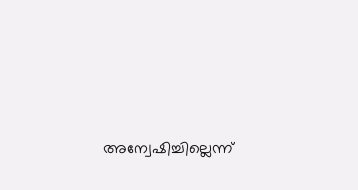അന്വേഷിച്ചില്ലെന്ന്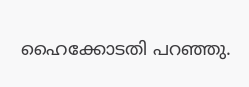ഹൈക്കോടതി പറഞ്ഞു.